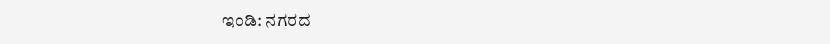ಇಂಡಿ: ನಗರದ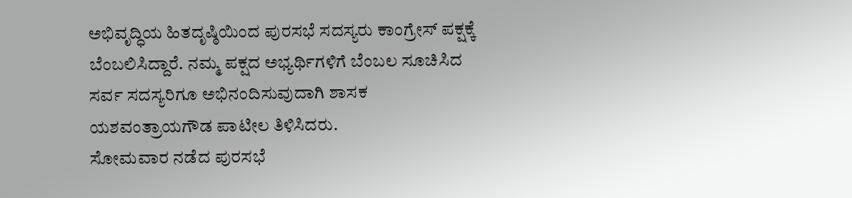ಅಭಿವೃದ್ಧಿಯ ಹಿತದೃಷ್ಠಿಯಿಂದ ಪುರಸಭೆ ಸದಸ್ಯರು ಕಾಂಗ್ರೇಸ್ ಪಕ್ಷಕ್ಕೆ ಬೆಂಬಲಿಸಿದ್ದಾರೆ. ನಮ್ಮ ಪಕ್ಷದ ಅಭ್ಯರ್ಥಿಗಳಿಗೆ ಬೆಂಬಲ ಸೂಚಿಸಿದ ಸರ್ವ ಸದಸ್ಯರಿಗೂ ಅಭಿನಂದಿಸುವುದಾಗಿ ಶಾಸಕ ಯಶವಂತ್ರಾಯಗೌಡ ಪಾಟೀಲ ತಿಳಿಸಿದರು.
ಸೋಮವಾರ ನಡೆದ ಪುರಸಭೆ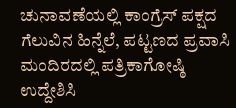ಚುನಾವಣೆಯಲ್ಲಿ ಕಾಂಗ್ರೆಸ್ ಪಕ್ಷದ ಗೆಲುವಿನ ಹಿನ್ನೆಲೆ, ಪಟ್ಟಣದ ಪ್ರವಾಸಿ ಮಂದಿರದಲ್ಲಿ ಪತ್ರಿಕಾಗೋಷ್ಠಿ ಉದ್ದೇಶಿಸಿ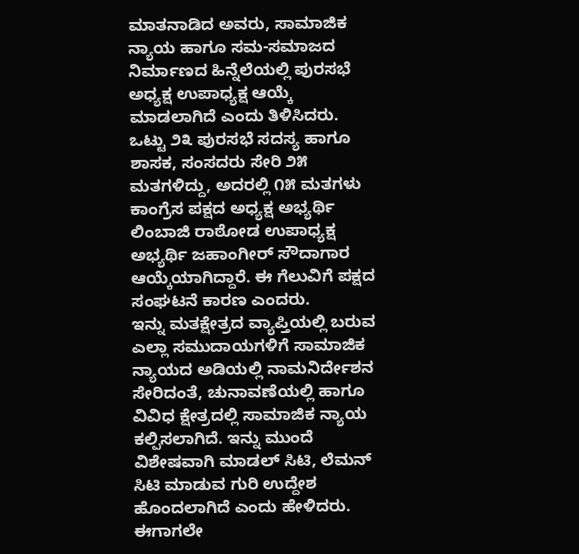ಮಾತನಾಡಿದ ಅವರು, ಸಾಮಾಜಿಕ ನ್ಯಾಯ ಹಾಗೂ ಸಮ-ಸಮಾಜದ ನಿರ್ಮಾಣದ ಹಿನ್ನೆಲೆಯಲ್ಲಿ ಪುರಸಭೆ ಅಧ್ಯಕ್ಷ ಉಪಾಧ್ಯಕ್ಷ ಆಯ್ಕೆ ಮಾಡಲಾಗಿದೆ ಎಂದು ತಿಳಿಸಿದರು.
ಒಟ್ಟು ೨೩ ಪುರಸಭೆ ಸದಸ್ಯ ಹಾಗೂ ಶಾಸಕ, ಸಂಸದರು ಸೇರಿ ೨೫ ಮತಗಳಿದ್ದು, ಅದರಲ್ಲಿ ೧೫ ಮತಗಳು ಕಾಂಗ್ರೆಸ ಪಕ್ಷದ ಅಧ್ಯಕ್ಷ ಅಭ್ಯರ್ಥಿ ಲಿಂಬಾಜಿ ರಾಠೋಡ ಉಪಾಧ್ಯಕ್ಷ ಅಭ್ಯರ್ಥಿ ಜಹಾಂಗೀರ್ ಸೌದಾಗಾರ ಆಯ್ಕೆಯಾಗಿದ್ದಾರೆ. ಈ ಗೆಲುವಿಗೆ ಪಕ್ಷದ ಸಂಘಟನೆ ಕಾರಣ ಎಂದರು.
ಇನ್ನು ಮತಕ್ಷೇತ್ರದ ವ್ಯಾಪ್ತಿಯಲ್ಲಿ ಬರುವ ಎಲ್ಲಾ ಸಮುದಾಯಗಳಿಗೆ ಸಾಮಾಜಿಕ ನ್ಯಾಯದ ಅಡಿಯಲ್ಲಿ ನಾಮನಿರ್ದೇಶನ ಸೇರಿದಂತೆ, ಚುನಾವಣೆಯಲ್ಲಿ ಹಾಗೂ ವಿವಿಧ ಕ್ಷೇತ್ರದಲ್ಲಿ ಸಾಮಾಜಿಕ ನ್ಯಾಯ ಕಲ್ಪಿಸಲಾಗಿದೆ. ಇನ್ನು ಮುಂದೆ ವಿಶೇಷವಾಗಿ ಮಾಡಲ್ ಸಿಟಿ, ಲೆಮನ್ ಸಿಟಿ ಮಾಡುವ ಗುರಿ ಉದ್ದೇಶ ಹೊಂದಲಾಗಿದೆ ಎಂದು ಹೇಳಿದರು.
ಈಗಾಗಲೇ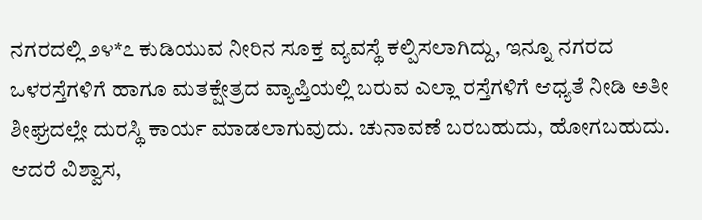ನಗರದಲ್ಲಿ ೨೪*೭ ಕುಡಿಯುವ ನೀರಿನ ಸೂಕ್ತ ವ್ಯವಸ್ಥೆ ಕಲ್ಪಿಸಲಾಗಿದ್ದು, ಇನ್ನೂ ನಗರದ ಒಳರಸ್ತೆಗಳಿಗೆ ಹಾಗೂ ಮತಕ್ಷೇತ್ರದ ವ್ಯಾಪ್ತಿಯಲ್ಲಿ ಬರುವ ಎಲ್ಲಾ ರಸ್ತೆಗಳಿಗೆ ಆಧ್ಯತೆ ನೀಡಿ ಅತೀ ಶೀಘ್ರದಲ್ಲೇ ದುರಸ್ಥಿ ಕಾರ್ಯ ಮಾಡಲಾಗುವುದು. ಚುನಾವಣೆ ಬರಬಹುದು, ಹೋಗಬಹುದು. ಆದರೆ ವಿಶ್ವಾಸ,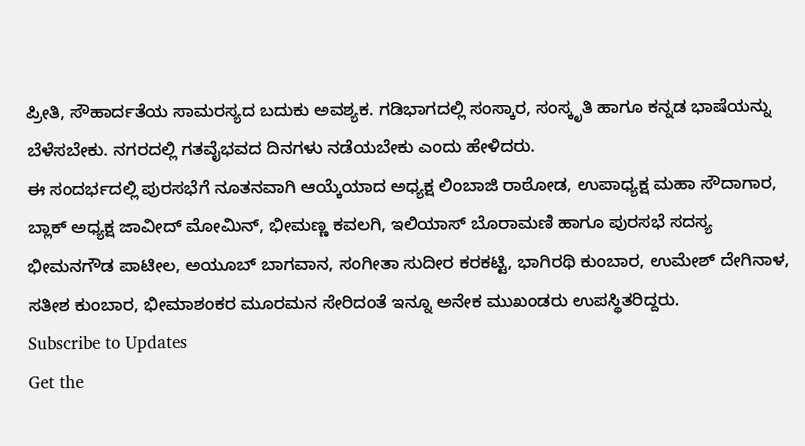ಪ್ರೀತಿ, ಸೌಹಾರ್ದತೆಯ ಸಾಮರಸ್ಯದ ಬದುಕು ಅವಶ್ಯಕ. ಗಡಿಭಾಗದಲ್ಲಿ ಸಂಸ್ಕಾರ, ಸಂಸ್ಕೃತಿ ಹಾಗೂ ಕನ್ನಡ ಭಾಷೆಯನ್ನು ಬೆಳೆಸಬೇಕು. ನಗರದಲ್ಲಿ ಗತವೈಭವದ ದಿನಗಳು ನಡೆಯಬೇಕು ಎಂದು ಹೇಳಿದರು.
ಈ ಸಂದರ್ಭದಲ್ಲಿ ಪುರಸಭೆಗೆ ನೂತನವಾಗಿ ಆಯ್ಕೆಯಾದ ಅಧ್ಯಕ್ಷ ಲಿಂಬಾಜಿ ರಾಠೋಡ, ಉಪಾಧ್ಯಕ್ಷ ಮಹಾ ಸೌದಾಗಾರ, ಬ್ಲಾಕ್ ಅಧ್ಯಕ್ಷ ಜಾವೀದ್ ಮೋಮಿನ್, ಭೀಮಣ್ಣ ಕವಲಗಿ, ಇಲಿಯಾಸ್ ಬೊರಾಮಣಿ ಹಾಗೂ ಪುರಸಭೆ ಸದಸ್ಯ ಭೀಮನಗೌಡ ಪಾಟೀಲ, ಅಯೂಬ್ ಬಾಗವಾನ, ಸಂಗೀತಾ ಸುದೀರ ಕರಕಟ್ಟಿ, ಭಾಗಿರಥಿ ಕುಂಬಾರ, ಉಮೇಶ್ ದೇಗಿನಾಳ, ಸತೀಶ ಕುಂಬಾರ, ಭೀಮಾಶಂಕರ ಮೂರಮನ ಸೇರಿದಂತೆ ಇನ್ನೂ ಅನೇಕ ಮುಖಂಡರು ಉಪಸ್ಥಿತರಿದ್ದರು.
Subscribe to Updates
Get the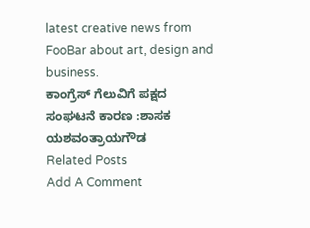latest creative news from FooBar about art, design and business.
ಕಾಂಗ್ರೆಸ್ ಗೆಲುವಿಗೆ ಪಕ್ಷದ ಸಂಘಟನೆ ಕಾರಣ :ಶಾಸಕ ಯಶವಂತ್ರಾಯಗೌಡ
Related Posts
Add A Comment